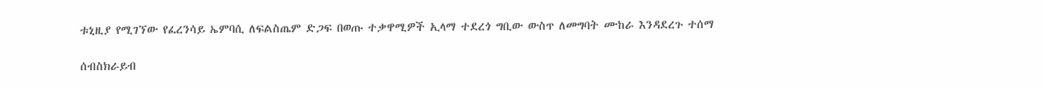ቱኒዚያ የሚገኘው የፈረንሳይ ኤምባሲ ለፍልስጤም ድጋፍ በወጡ ተቃዋሚዎች ኢላማ ተደረጎ ግቢው ውስጥ ለመግባት ሙከራ እንዳደረጉ ተሰማ

ሰብስክራይብ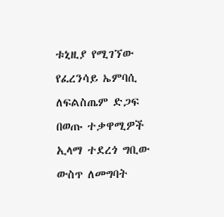ቱኒዚያ የሚገኘው የፈረንሳይ ኤምባሲ ለፍልስጤም ድጋፍ በወጡ ተቃዋሚዎች ኢላማ ተደረጎ ግቢው ውስጥ ለመግባት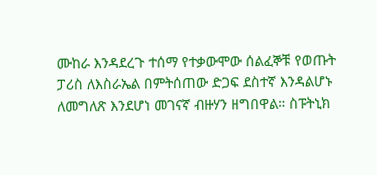ሙከራ እንዳደረጉ ተሰማ የተቃውሞው ሰልፈኞቹ የወጡት ፓሪስ ለእስራኤል በምትሰጠው ድጋፍ ደስተኛ እንዳልሆኑ ለመግለጽ እንደሆነ መገናኛ ብዙሃን ዘግበዋል። ስፑትኒክ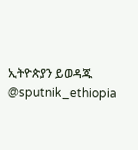ኢትዮጵያን ይወዳጁ @sputnik_ethiopia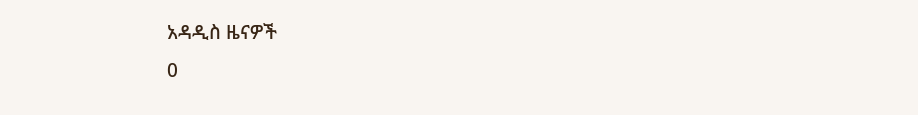አዳዲስ ዜናዎች
0